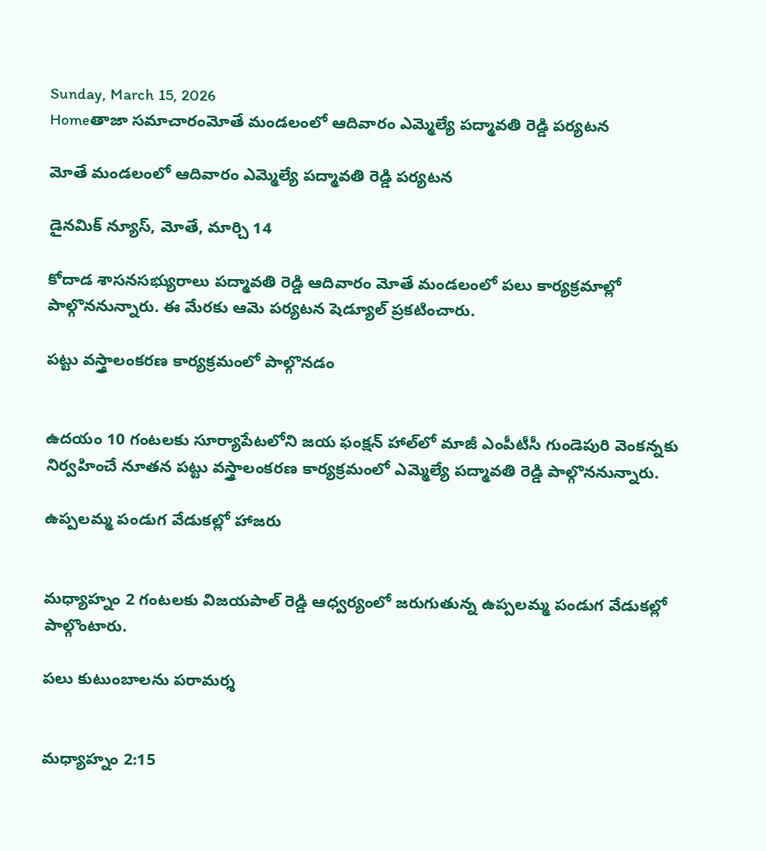Sunday, March 15, 2026
Homeతాజా సమాచారంమోతే మండలంలో ఆదివారం ఎమ్మెల్యే పద్మావతి రెడ్డి పర్యటన

మోతే మండలంలో ఆదివారం ఎమ్మెల్యే పద్మావతి రెడ్డి పర్యటన

డైనమిక్ న్యూస్, మోతే, మార్చి 14

కోదాడ శాసనసభ్యురాలు పద్మావతి రెడ్డి ఆదివారం మోతే మండలంలో పలు కార్యక్రమాల్లో పాల్గొననున్నారు. ఈ మేరకు ఆమె పర్యటన షెడ్యూల్ ప్రకటించారు.

పట్టు వస్త్రాలంకరణ కార్యక్రమంలో పాల్గొనడం


ఉదయం 10 గంటలకు సూర్యాపేటలోని జయ ఫంక్షన్ హాల్‌లో మాజీ ఎంపీటీసీ గుండెపురి వెంకన్నకు నిర్వహించే నూతన పట్టు వస్త్రాలంకరణ కార్యక్రమంలో ఎమ్మెల్యే పద్మావతి రెడ్డి పాల్గొననున్నారు.

ఉప్పలమ్మ పండుగ వేడుకల్లో హాజరు


మధ్యాహ్నం 2 గంటలకు విజయపాల్ రెడ్డి ఆధ్వర్యంలో జరుగుతున్న ఉప్పలమ్మ పండుగ వేడుకల్లో పాల్గొంటారు.

పలు కుటుంబాలను పరామర్శ


మధ్యాహ్నం 2:15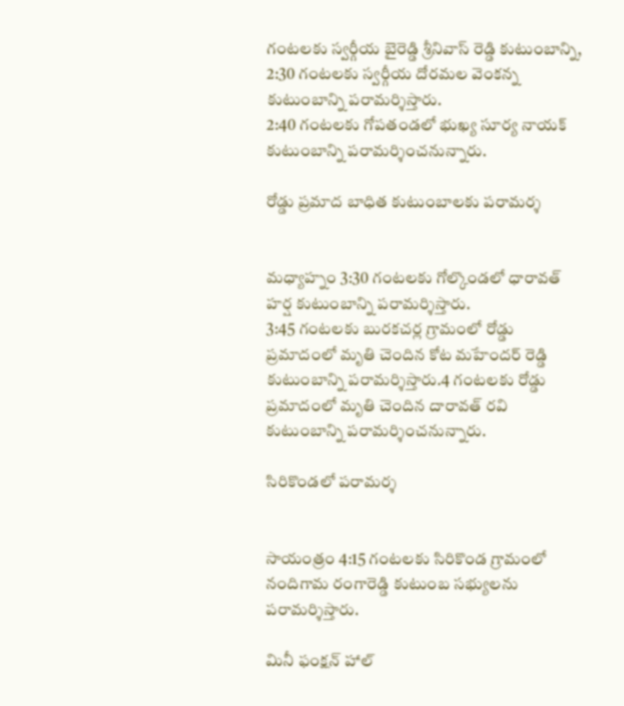గంటలకు స్వర్గీయ బైరెడ్డి శ్రీనివాస్ రెడ్డి కుటుంబాన్ని, 2:30 గంటలకు స్వర్గీయ దోరమల వెంకన్న కుటుంబాన్ని పరామర్శిస్తారు.
2:40 గంటలకు గోపతండలో భుఖ్య సూర్య నాయక్ కుటుంబాన్ని పరామర్శించనున్నారు.

రోడ్డు ప్రమాద బాధిత కుటుంబాలకు పరామర్శ


మధ్యాహ్నం 3:30 గంటలకు గోల్కొండలో ధారావత్ హర్ష కుటుంబాన్ని పరామర్శిస్తారు.
3:45 గంటలకు బురకచర్ల గ్రామంలో రోడ్డు ప్రమాదంలో మృతి చెందిన కోట మహేందర్ రెడ్డి కుటుంబాన్ని పరామర్శిస్తారు.4 గంటలకు రోడ్డు ప్రమాదంలో మృతి చెందిన దారావత్ రవి కుటుంబాన్ని పరామర్శించనున్నారు.

సిరికొండలో పరామర్శ


సాయంత్రం 4:15 గంటలకు సిరికొండ గ్రామంలో నందిగామ రంగారెడ్డి కుటుంబ సభ్యులను పరామర్శిస్తారు.

మినీ ఫంక్షన్ హాల్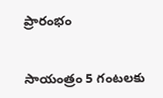ప్రారంభం


సాయంత్రం 5 గంటలకు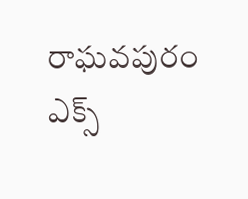రాఘవపురం ఎక్స్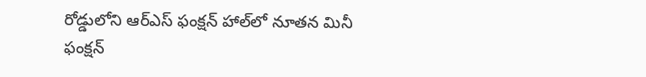రోడ్డులోని ఆర్‌ఎస్ ఫంక్షన్ హాల్‌లో నూతన మినీ ఫంక్షన్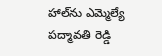హాల్‌ను ఎమ్మెల్యే పద్మావతి రెడ్డి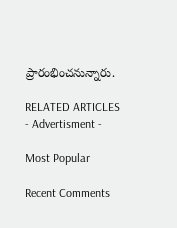ప్రారంభించనున్నారు.

RELATED ARTICLES
- Advertisment -

Most Popular

Recent Comments